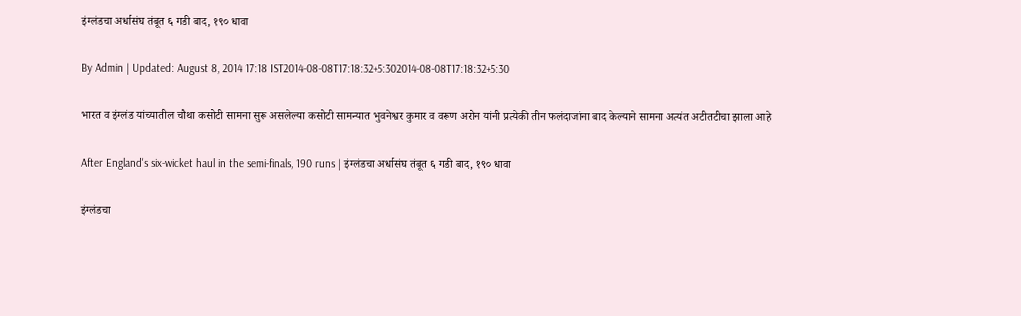इंग्लंडचा अर्धासंघ तंबूत ६ गडी बाद, १९० धावा

By Admin | Updated: August 8, 2014 17:18 IST2014-08-08T17:18:32+5:302014-08-08T17:18:32+5:30

भारत व इंग्लंड यांच्यातील चौथा कसोटी सामना सुरू असलेल्या कसोटी सामन्यात भुवनेश्वर कुमार व वरूण अरोन यांनी प्रत्येकी तीन फलंदाजांना बाद केल्याने सामना अत्यंत अटीतटीचा झाला आहे

After England's six-wicket haul in the semi-finals, 190 runs | इंग्लंडचा अर्धासंघ तंबूत ६ गडी बाद, १९० धावा

इंग्लंडचा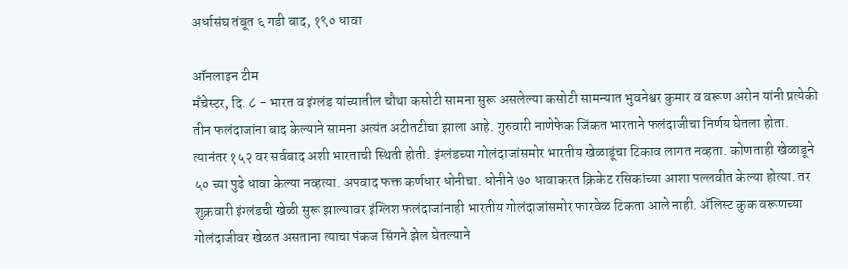अर्धासंघ तंबूत ६ गडी बाद, १९० धावा

ऑनलाइन टीम
मँचेस्टर, दि. ८ - भारत व इंग्लंड यांच्यातील चौथा कसोटी सामना सुरू असलेल्या कसोटी सामन्यात भुवनेश्वर कुमार व वरूण अरोन यांनी प्रत्येकी तीन फलंदाजांना बाद केल्याने सामना अत्यंत अटीतटीचा झाला आहे. गुरुवारी नाणेफेक जिंकत भारताने फलंदाजीचा निर्णय घेतला होता. त्यानंतर १५२ वर सर्वबाद अशी भारताची स्थिती होती. इंग्लंडच्या गोलंदाजांसमोर भारतीय खेळाडूंचा टिकाव लागत नव्हता. कोणताही खेळाडूने ५० च्या पुढे धावा केल्या नव्हत्या. अपवाद फक्त कर्णधार धोनीचा. धोनीने ७० धावाकरत क्रिकेट रसिकांच्या आशा पल्लवीत केल्या होत्या. तर शुक्रवारी इंग्लंडची खेळी सुरू झाल्यावर इंग्लिश फलंदाजांनाही भारतीय गोलंदाजांसमोर फारवेळ टिकता आले नाही. अ‍ॅलिस्ट कुक वरूणच्या गोलंदाजीवर खेळत असताना त्याचा पंकज सिंगने झेल घेतल्याने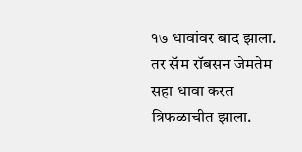१७ धावांवर बाद झाला. तर सॅम रॉबसन जेमतेम सहा धावा करत त्रिफळाचीत झाला.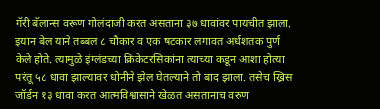गॅरी बॅलान्स वरूण गोलंदाजी करत असताना ३७ धावांवर पायचीत झाला. इयान बेल याने तब्बल ८ चौकार व एक षटकार लगावत अर्धशतक पुर्ण केले होते. त्यामुळे इंग्लंडच्या क्रिकेटरसिकांना त्याच्या कडून आशा होत्या परंतू ५८ धावा झाल्यावर धोनीने झेल घेतल्याने तो बाद झाला. तसेच ख्रिस जॉर्डन १३ धावा करत आत्मविश्वासाने खेळत असतानाच वरुण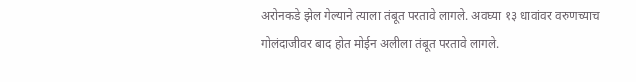अरोनकडे झेल गेल्याने त्याला तंबूत परतावे लागले. अवघ्या १३ धावांवर वरुणच्याच गोलंदाजीवर बाद होत मोईन अलीला तंबूत परतावे लागले.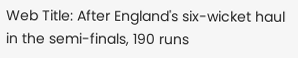Web Title: After England's six-wicket haul in the semi-finals, 190 runs